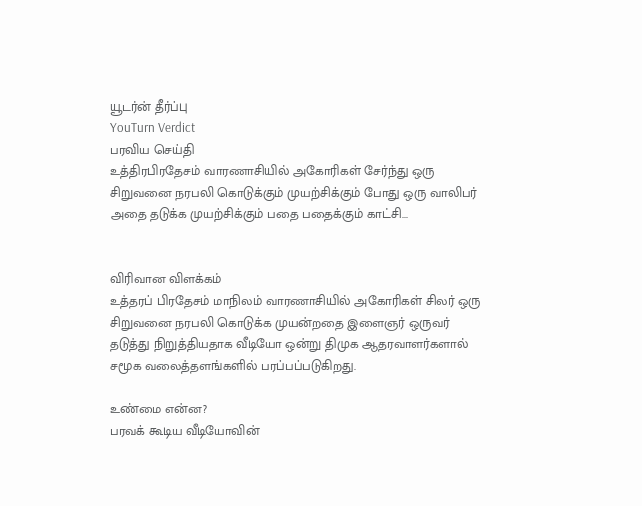யூடர்ன் தீர்ப்பு
YouTurn Verdict
பரவிய செய்தி
உத்திரபிரதேசம் வாரணாசியில் அகோரிகள் சேர்ந்து ஒரு சிறுவனை நரபலி கொடுக்கும் முயற்சிக்கும் போது ஒரு வாலிபர் அதை தடுக்க முயற்சிக்கும் பதை பதைக்கும் காட்சி...


விரிவான விளக்கம்
உத்தரப் பிரதேசம் மாநிலம் வாரணாசியில் அகோரிகள் சிலர் ஒரு சிறுவனை நரபலி கொடுக்க முயன்றதை இளைஞர் ஒருவர் தடுத்து நிறுத்தியதாக வீடியோ ஒன்று திமுக ஆதரவாளர்களால் சமூக வலைத்தளங்களில் பரப்பப்படுகிறது.

உண்மை என்ன?
பரவக் கூடிய வீடியோவின்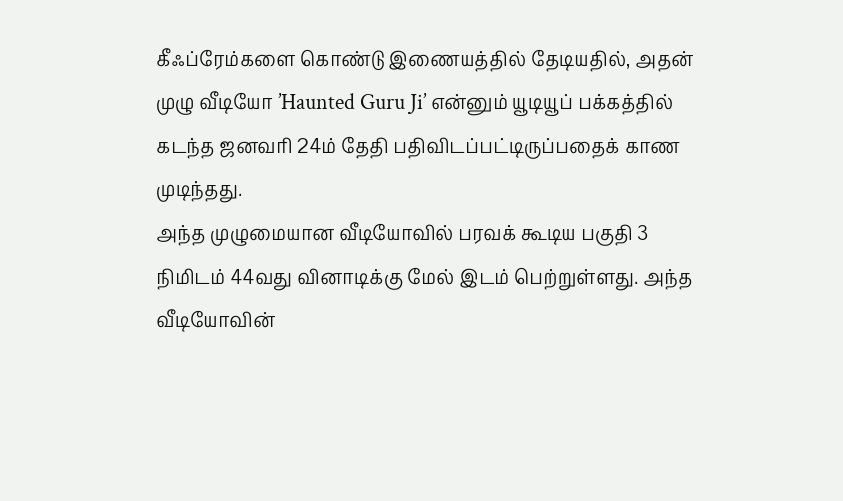கீஃப்ரேம்களை கொண்டு இணையத்தில் தேடியதில், அதன் முழு வீடியோ ’Haunted Guru Ji’ என்னும் யூடியூப் பக்கத்தில் கடந்த ஜனவரி 24ம் தேதி பதிவிடப்பட்டிருப்பதைக் காண முடிந்தது.
அந்த முழுமையான வீடியோவில் பரவக் கூடிய பகுதி 3 நிமிடம் 44வது வினாடிக்கு மேல் இடம் பெற்றுள்ளது. அந்த வீடியோவின்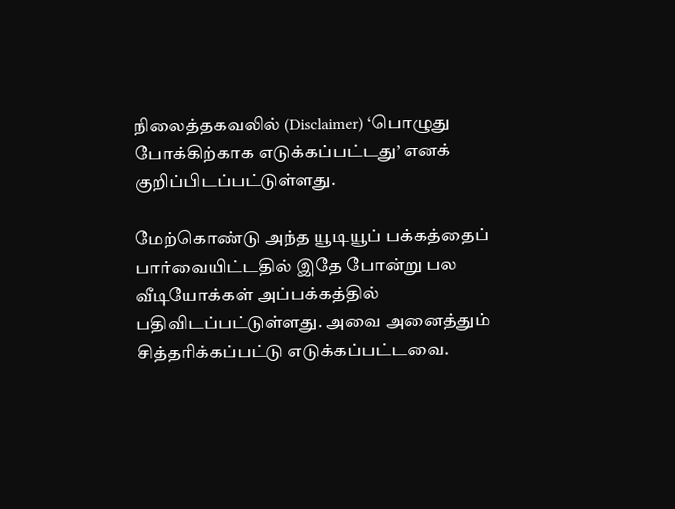நிலைத்தகவலில் (Disclaimer) ‘பொழுது போக்கிற்காக எடுக்கப்பட்டது’ எனக் குறிப்பிடப்பட்டுள்ளது.

மேற்கொண்டு அந்த யூடியூப் பக்கத்தைப் பார்வையிட்டதில் இதே போன்று பல வீடியோக்கள் அப்பக்கத்தில் பதிவிடப்பட்டுள்ளது. அவை அனைத்தும் சித்தரிக்கப்பட்டு எடுக்கப்பட்டவை.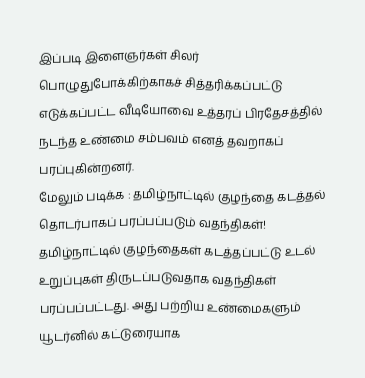இப்படி இளைஞர்கள் சிலர் பொழுதுபோக்கிற்காகச் சித்தரிக்கப்பட்டு எடுக்கப்பட்ட வீடியோவை உத்தரப் பிரதேசத்தில் நடந்த உண்மை சம்பவம் எனத் தவறாகப் பரப்புகின்றனர்.
மேலும் படிக்க : தமிழ்நாட்டில் குழந்தை கடத்தல் தொடர்பாகப் பரப்பப்படும் வதந்திகள்!
தமிழ்நாட்டில் குழந்தைகள் கடத்தப்பட்டு உடல் உறுப்புகள் திருடப்படுவதாக வதந்திகள் பரப்பப்பட்டது. அது பற்றிய உண்மைகளும் யூடர்னில் கட்டுரையாக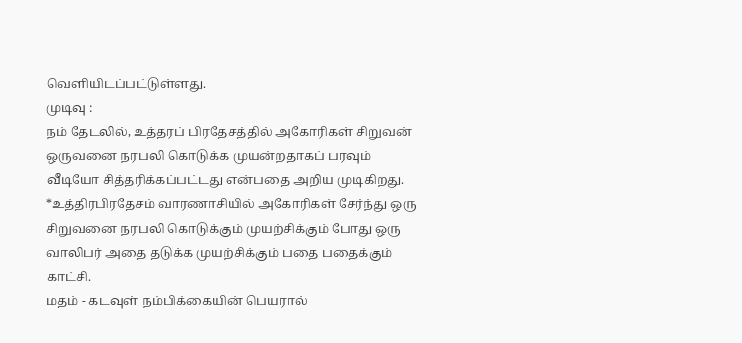வெளியிடப்பட்டுள்ளது.
முடிவு :
நம் தேடலில், உத்தரப் பிரதேசத்தில் அகோரிகள் சிறுவன் ஒருவனை நரபலி கொடுக்க முயன்றதாகப் பரவும் வீடியோ சித்தரிக்கப்பட்டது என்பதை அறிய முடிகிறது.
*உத்திரபிரதேசம் வாரணாசியில் அகோரிகள் சேர்ந்து ஒரு சிறுவனை நரபலி கொடுக்கும் முயற்சிக்கும் போது ஒரு வாலிபர் அதை தடுக்க முயற்சிக்கும் பதை பதைக்கும் காட்சி.
மதம் - கடவுள் நம்பிக்கையின் பெயரால்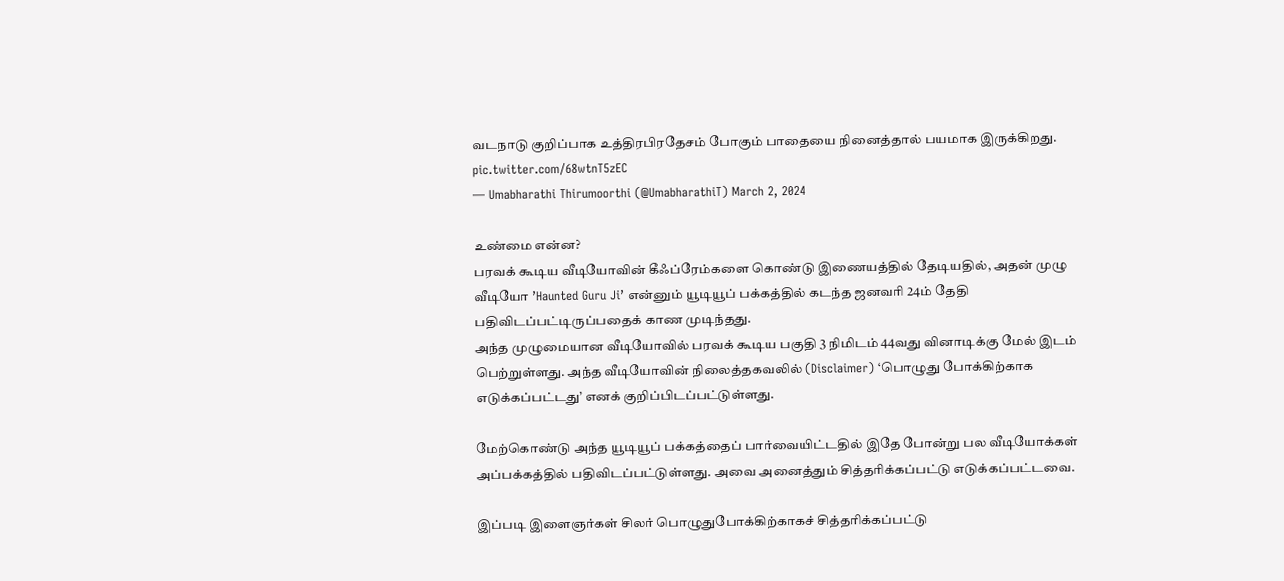வடநாடு குறிப்பாக உத்திரபிரதேசம் போகும் பாதையை நினைத்தால் பயமாக இருக்கிறது. pic.twitter.com/68wtnT5zEC
— Umabharathi Thirumoorthi (@UmabharathiT) March 2, 2024

உண்மை என்ன?
பரவக் கூடிய வீடியோவின் கீஃப்ரேம்களை கொண்டு இணையத்தில் தேடியதில், அதன் முழு வீடியோ ’Haunted Guru Ji’ என்னும் யூடியூப் பக்கத்தில் கடந்த ஜனவரி 24ம் தேதி பதிவிடப்பட்டிருப்பதைக் காண முடிந்தது.
அந்த முழுமையான வீடியோவில் பரவக் கூடிய பகுதி 3 நிமிடம் 44வது வினாடிக்கு மேல் இடம் பெற்றுள்ளது. அந்த வீடியோவின் நிலைத்தகவலில் (Disclaimer) ‘பொழுது போக்கிற்காக எடுக்கப்பட்டது’ எனக் குறிப்பிடப்பட்டுள்ளது.

மேற்கொண்டு அந்த யூடியூப் பக்கத்தைப் பார்வையிட்டதில் இதே போன்று பல வீடியோக்கள் அப்பக்கத்தில் பதிவிடப்பட்டுள்ளது. அவை அனைத்தும் சித்தரிக்கப்பட்டு எடுக்கப்பட்டவை.

இப்படி இளைஞர்கள் சிலர் பொழுதுபோக்கிற்காகச் சித்தரிக்கப்பட்டு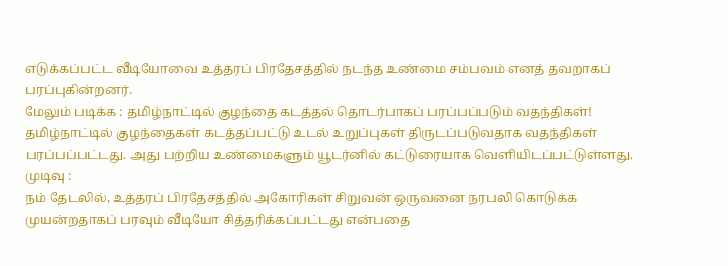எடுக்கப்பட்ட வீடியோவை உத்தரப் பிரதேசத்தில் நடந்த உண்மை சம்பவம் எனத் தவறாகப் பரப்புகின்றனர்.
மேலும் படிக்க : தமிழ்நாட்டில் குழந்தை கடத்தல் தொடர்பாகப் பரப்பப்படும் வதந்திகள்!
தமிழ்நாட்டில் குழந்தைகள் கடத்தப்பட்டு உடல் உறுப்புகள் திருடப்படுவதாக வதந்திகள் பரப்பப்பட்டது. அது பற்றிய உண்மைகளும் யூடர்னில் கட்டுரையாக வெளியிடப்பட்டுள்ளது.
முடிவு :
நம் தேடலில், உத்தரப் பிரதேசத்தில் அகோரிகள் சிறுவன் ஒருவனை நரபலி கொடுக்க முயன்றதாகப் பரவும் வீடியோ சித்தரிக்கப்பட்டது என்பதை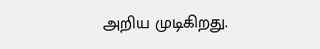அறிய முடிகிறது.